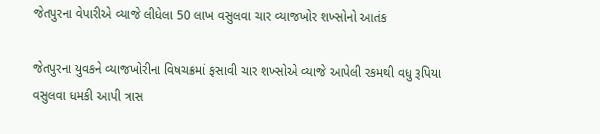જેતપુરના વેપારીએ વ્યાજે લીધેલા 50 લાખ વસુલવા ચાર વ્યાજખોર શખ્સોનો આતંક

જેતપુરના યુવકને વ્યાજખોરીના વિષચક્રમાં ફસાવી ચાર શખ્સોએ વ્યાજે આપેલી રકમથી વધુ રૂપિયા વસુલવા ધમકી આપી ત્રાસ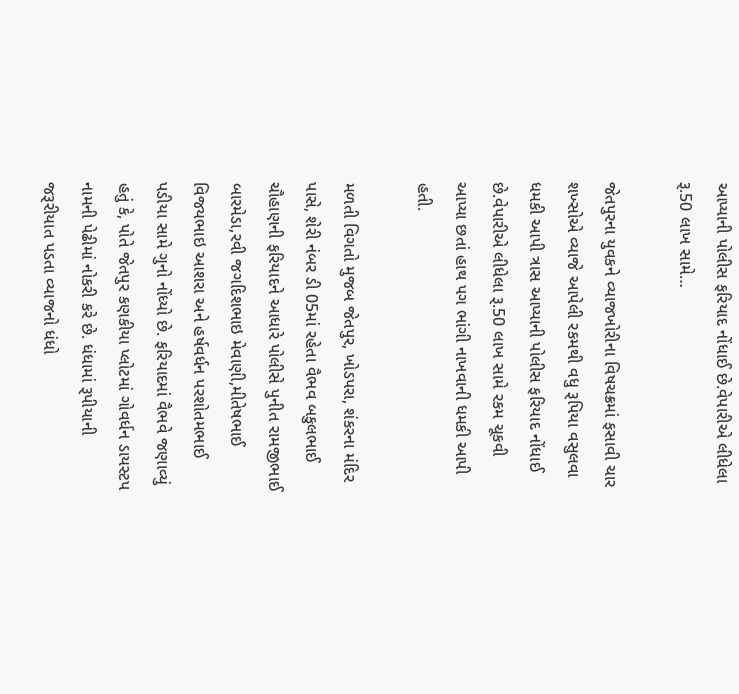આપ્યાની પોલીસ ફરિયાદ નોંધાઈ છે.વેપારીએ લીધેલા રૂ.50 લાખ સામે…

જેતપુરના યુવકને વ્યાજખોરીના વિષચક્રમાં ફસાવી ચાર શખ્સોએ વ્યાજે આપેલી રકમથી વધુ રૂપિયા વસુલવા ધમકી આપી ત્રાસ આપ્યાની પોલીસ ફરિયાદ નોંધાઈ છે.વેપારીએ લીધેલા રૂ.50 લાખ સામે રકમ ચૂકવી આપ્યા છતાં હાથ પગ ભાંગી નાખવાની ધમકી આપી હતી.

મળતી વિગતો મુજબ જેતપુર, ખોડપરા, શંકરના મંદિર પાસે, શેરી નંબર ડી 05માં રહેતા વૈભવ બકુલભાઈ ચૌહાણની ફરિયાદને આધારે પોલીસે પુનીત રામજીભાઈ બારમેડા,રવી જગદિશભાઇ મેવાણી,મીતેષભાઈ વિજયભાઇ આશરા અને હર્ષવર્ધન પરશોતમભાઈ પડીયા સામે ગુનો નોંધ્યો છે. ફરિયાદમાં વૈભવે જણાવ્યું હતું કે, પોતે જેતપુર કણકીયા પ્લોટમાં ગોવર્ધન ડાયસ્ટપ નામની પેઢીમાં નોકરી કરે છે. ધંધામાં રૂપીયાની જરૂરીયાત પડતા વ્યાજનો ધંધો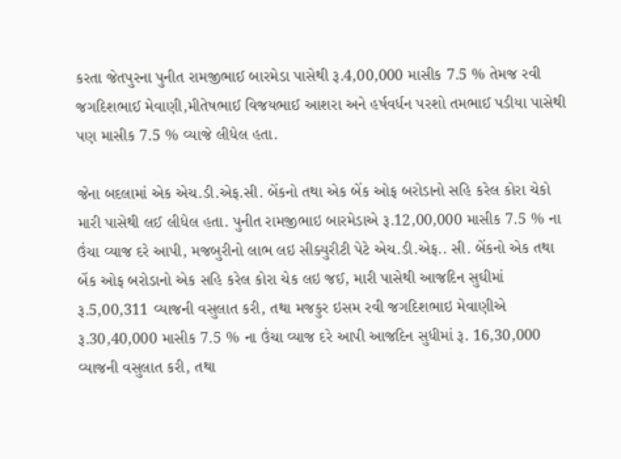કરતા જેતપુરના પુનીત રામજીભાઈ બારમેડા પાસેથી રૂ.4,00,000 માસીક 7.5 % તેમજ રવી જગદિશભાઈ મેવાણી,મીતેષભાઈ વિજયભાઈ આશરા અને હર્ષવર્ધન પરશો તમભાઈ પડીયા પાસેથી પણ માસીક 7.5 % વ્યાજે લીધેલ હતા.

જેના બદલામાં એક એચ.ડી.એફ.સી. બેંકનો તથા એક બેંક ઓફ બરોડાનો સહિ કરેલ કોરા ચેકો મારી પાસેથી લઈ લીધેલ હતા. પુનીત રામજીભાઇ બારમેડાએ રૂ.12,00,000 માસીક 7.5 % ના ઉંચા વ્યાજ દરે આપી, મજબુરીનો લાભ લઇ સીક્યુરીટી પેટે એચ.ડી.એફ.. સી. બેંકનો એક તથા બેંક ઓફ બરોડાનો એક સહિ કરેલ કોરા ચેક લઇ જઈ, મારી પાસેથી આજદિન સુઘીમાં રૂ.5,00,311 વ્યાજની વસુલાત કરી, તથા મજકુર ઇસમ રવી જગદિશભાઇ મેવાણીએ રૂ.30,40,000 માસીક 7.5 % ના ઉંચા વ્યાજ દરે આપી આજદિન સુધીમાં રૂ. 16,30,000 વ્યાજની વસુલાત કરી, તથા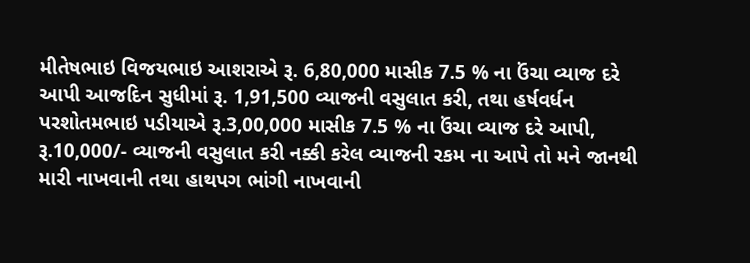મીતેષભાઇ વિજયભાઇ આશરાએ રૂ. 6,80,000 માસીક 7.5 % ના ઉંચા વ્યાજ દરે આપી આજદિન સુધીમાં રૂ. 1,91,500 વ્યાજની વસુલાત કરી, તથા હર્ષવર્ધન પરશોતમભાઇ પડીયાએ રૂ.3,00,000 માસીક 7.5 % ના ઉંચા વ્યાજ દરે આપી, રૂ.10,000/- વ્યાજની વસુલાત કરી નક્કી કરેલ વ્યાજની રકમ ના આપે તો મને જાનથી મારી નાખવાની તથા હાથપગ ભાંગી નાખવાની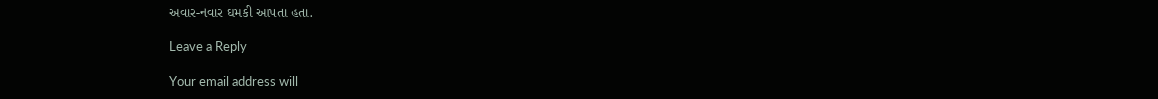અવાર-નવાર ઘમકી આપતા હતા.

Leave a Reply

Your email address will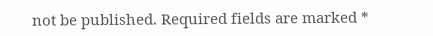not be published. Required fields are marked *